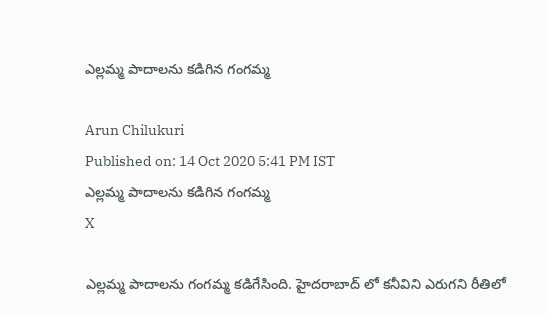ఎల్లమ్మ పాదాలను కడిగిన గంగమ్మ

Arun Chilukuri
Published on: 14 Oct 2020 5:41 PM IST
ఎల్లమ్మ పాదాలను కడిగిన గంగమ్మ
X

ఎల్లమ్మ పాదాలను గంగమ్మ కడిగేసింది. హైదరాబాద్ లో కనీవిని ఎరుగని రీతిలో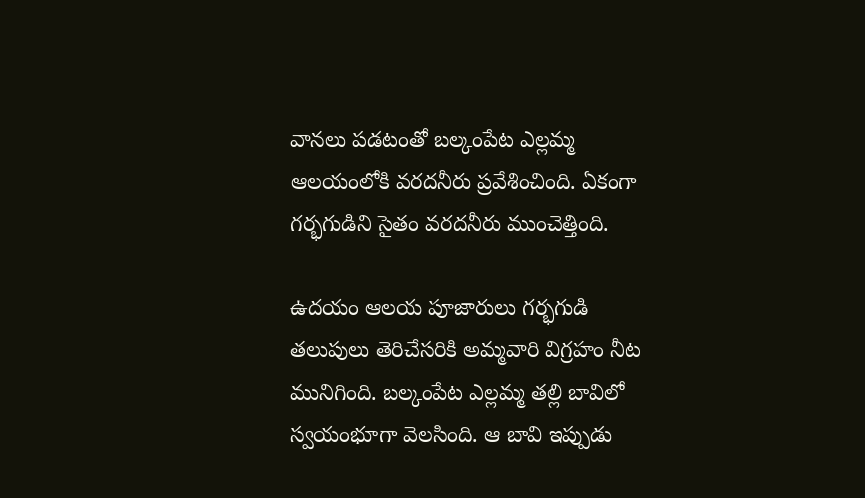వానలు పడటంతో బల్కంపేట ఎల్లమ్మ ఆలయంలోకి వరదనీరు ప్రవేశించింది. ఏకంగా గర్భగుడిని సైతం వరదనీరు ముంచెత్తింది.

ఉదయం ఆలయ పూజారులు గర్భగుడి తలుపులు తెరిచేసరికి అమ్మవారి విగ్రహం నీట మునిగింది. బల్కంపేట ఎల్లమ్మ తల్లి బావిలో స్వయంభూగా వెలసింది. ఆ బావి ఇప్పుడు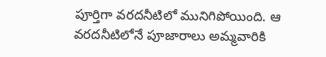పూర్తిగా వరదనీటిలో మునిగిపోయింది. ఆ వరదనీటిలోనే పూజారాలు అమ్మవారికి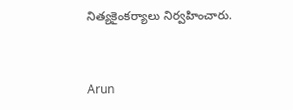నిత్యకైంకర్యాలు నిర్వహించారు.


Arun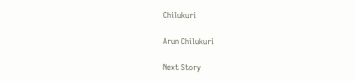Chilukuri

Arun Chilukuri

Next Story